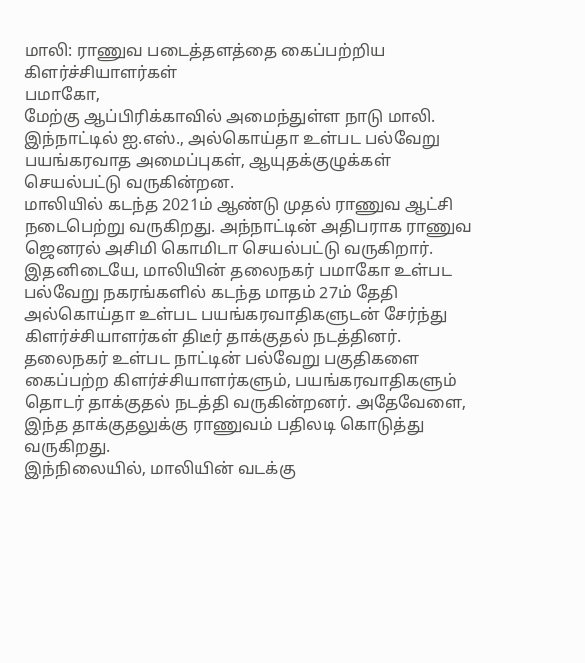மாலி: ராணுவ படைத்தளத்தை கைப்பற்றிய கிளர்ச்சியாளர்கள்
பமாகோ,
மேற்கு ஆப்பிரிக்காவில் அமைந்துள்ள நாடு மாலி. இந்நாட்டில் ஐ.எஸ்., அல்கொய்தா உள்பட பல்வேறு பயங்கரவாத அமைப்புகள், ஆயுதக்குழுக்கள் செயல்பட்டு வருகின்றன.
மாலியில் கடந்த 2021ம் ஆண்டு முதல் ராணுவ ஆட்சி நடைபெற்று வருகிறது. அந்நாட்டின் அதிபராக ராணுவ ஜெனரல் அசிமி கொமிடா செயல்பட்டு வருகிறார்.
இதனிடையே, மாலியின் தலைநகர் பமாகோ உள்பட பல்வேறு நகரங்களில் கடந்த மாதம் 27ம் தேதி அல்கொய்தா உள்பட பயங்கரவாதிகளுடன் சேர்ந்து கிளர்ச்சியாளர்கள் திடீர் தாக்குதல் நடத்தினர். தலைநகர் உள்பட நாட்டின் பல்வேறு பகுதிகளை கைப்பற்ற கிளர்ச்சியாளர்களும், பயங்கரவாதிகளும் தொடர் தாக்குதல் நடத்தி வருகின்றனர். அதேவேளை, இந்த தாக்குதலுக்கு ராணுவம் பதிலடி கொடுத்து வருகிறது.
இந்நிலையில், மாலியின் வடக்கு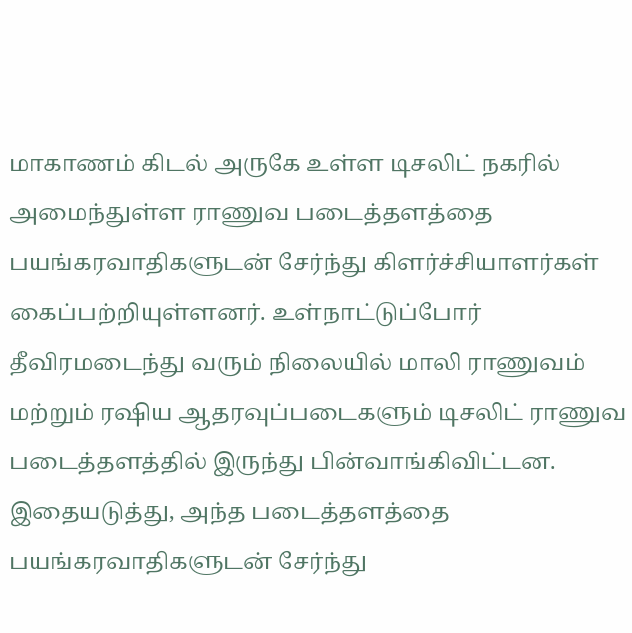மாகாணம் கிடல் அருகே உள்ள டிசலிட் நகரில் அமைந்துள்ள ராணுவ படைத்தளத்தை பயங்கரவாதிகளுடன் சேர்ந்து கிளர்ச்சியாளர்கள் கைப்பற்றியுள்ளனர். உள்நாட்டுப்போர் தீவிரமடைந்து வரும் நிலையில் மாலி ராணுவம் மற்றும் ரஷிய ஆதரவுப்படைகளும் டிசலிட் ராணுவ படைத்தளத்தில் இருந்து பின்வாங்கிவிட்டன. இதையடுத்து, அந்த படைத்தளத்தை பயங்கரவாதிகளுடன் சேர்ந்து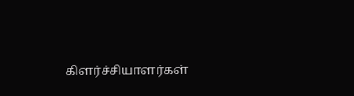கிளர்ச்சியாளர்கள்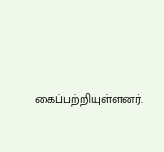கைப்பற்றியுள்ளனர்.